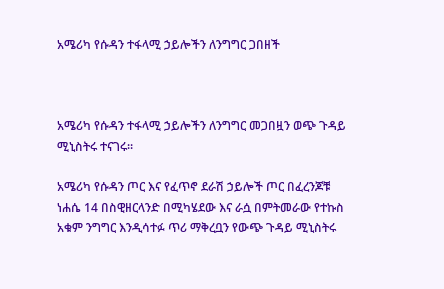አሜሪካ የሱዳን ተፋላሚ ኃይሎችን ለንግግር ጋበዘች



አሜሪካ የሱዳን ተፋላሚ ኃይሎችን ለንግግር መጋበዟን ወጭ ጉዳይ ሚኒስትሩ ተናገሩ።

አሜሪካ የሱዳን ጦር እና የፈጥኖ ደራሽ ኃይሎች ጦር በፈረንጆቹ ነሐሴ 14 በስዊዘርላንድ በሚካሄደው እና ራሷ በምትመራው የተኩስ አቁም ንግግር እንዲሳተፉ ጥሪ ማቅረቧን የውጭ ጉዳይ ሚኒስትሩ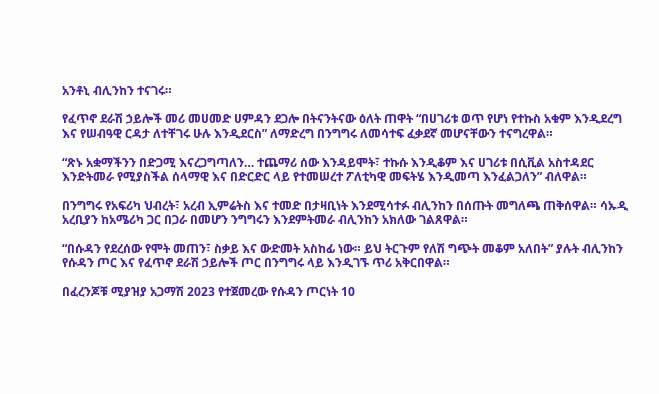አንቶኒ ብሊንከን ተናገሩ።

የፈጥኖ ደራሽ ኃይሎች መሪ መሀመድ ሀምዳን ደጋሎ በትናንትናው ዕለት ጠዋት “በሀገሪቱ ወጥ የሆነ የተኩስ አቁም እንዲደረግ እና የሠብዓዊ ርዳታ ለተቸገሩ ሁሉ እንዲደርስ” ለማድረግ በንግግሩ ለመሳተፍ ፈቃደኛ መሆናቸውን ተናግረዋል።

“ጽኑ አቋማችንን በድጋሚ እናረጋግጣለን… ተጨማሪ ሰው እንዳይሞት፣ ተኩሱ እንዲቆም እና ሀገሪቱ በሲቪል አስተዳደር እንድትመራ የሚያስችል ሰላማዊ እና በድርድር ላይ የተመሠረተ ፖለቲካዊ መፍትሄ እንዲመጣ እንፈልጋለን” ብለዋል።

በንግግሩ የአፍሪካ ህብረት፣ አረብ ኢምሬትስ እና ተመድ በታዛቢነት እንደሚሳተፉ ብሊንከን በሰጡት መግለጫ ጠቅሰዋል። ሳኡዲ አረቢያን ከአሜሪካ ጋር በጋራ በመሆን ንግግሩን እንደምትመራ ብሊንከን አክለው ገልጸዋል።

“በሱዳን የደረሰው የሞት መጠን፣ ስቃይ እና ውድመት አስከፊ ነው። ይህ ትርጉም የለሽ ግጭት መቆም አለበት” ያሉት ብሊንከን የሱዳን ጦር እና የፈጥኖ ደራሽ ኃይሎች ጦር በንግግሩ ላይ እንዲገኙ ጥሪ አቅርበዋል።

በፈረንጆቹ ሚያዝያ አጋማሽ 2023 የተጀመረው የሱዳን ጦርነት 10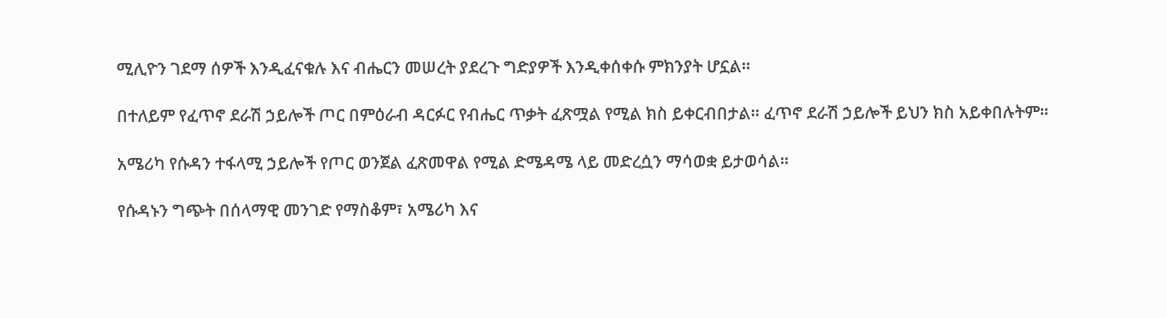ሚሊዮን ገደማ ሰዎች እንዲፈናቁሉ እና ብሔርን መሠረት ያደረጉ ግድያዎች እንዲቀሰቀሱ ምክንያት ሆኗል።

በተለይም የፈጥኖ ደራሽ ኃይሎች ጦር በምዕራብ ዳርፉር የብሔር ጥቃት ፈጽሟል የሚል ክስ ይቀርብበታል። ፈጥኖ ደራሽ ኃይሎች ይህን ክስ አይቀበሉትም።

አሜሪካ የሱዳን ተፋላሚ ኃይሎች የጦር ወንጀል ፈጽመዋል የሚል ድሜዳሜ ላይ መድረሷን ማሳወቋ ይታወሳል።

የሱዳኑን ግጭት በሰላማዊ መንገድ የማስቆም፣ አሜሪካ እና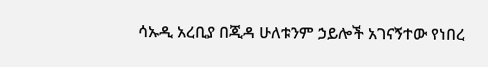ሳኡዲ አረቢያ በጂዳ ሁለቱንም ኃይሎች አገናኝተው የነበረ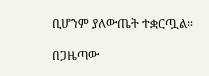ቢሆንም ያለውጤት ተቋርጧል።

በጋዜጣው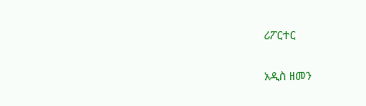ሪፖርተር

አዲስ ዘመን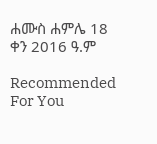ሐሙስ ሐምሌ 18 ቀን 2016 ዓ.ም

Recommended For You